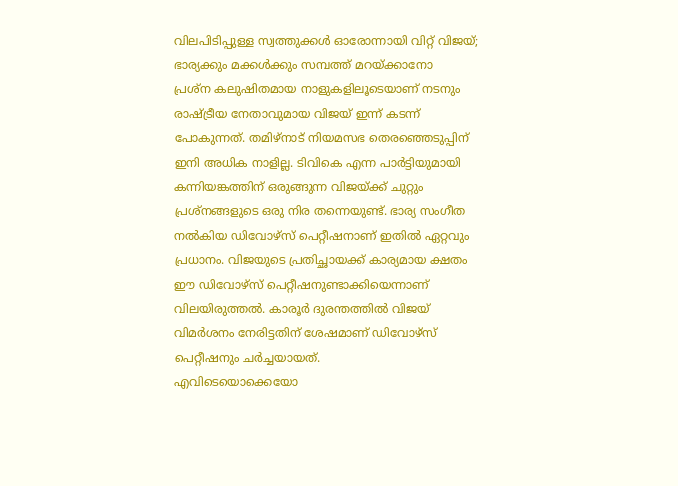വിലപിടിപ്പുള്ള സ്വത്തുക്കൾ ഓരോന്നായി വിറ്റ് വിജയ്; ഭാര്യക്കും മക്കൾക്കും സമ്പത്ത് മറയ്ക്കാനോ
പ്രശ്ന കലുഷിതമായ നാളുകളിലൂടെയാണ് നടനും രാഷ്ട്രീയ നേതാവുമായ വിജയ് ഇന്ന് കടന്ന് പോകുന്നത്. തമിഴ്നാട് നിയമസഭ തെരഞ്ഞെടുപ്പിന് ഇനി അധിക നാളില്ല. ടിവികെ എന്ന പാർട്ടിയുമായി കന്നിയങ്കത്തിന് ഒരുങ്ങുന്ന വിജയ്ക്ക് ചുറ്റും പ്രശ്നങ്ങളുടെ ഒരു നിര തന്നെയുണ്ട്. ഭാര്യ സംഗീത നൽകിയ ഡിവോഴ്സ് പെറ്റീഷനാണ് ഇതിൽ ഏറ്റവും പ്രധാനം. വിജയുടെ പ്രതിച്ഛായക്ക് കാര്യമായ ക്ഷതം ഈ ഡിവോഴ്സ് പെറ്റീഷനുണ്ടാക്കിയെന്നാണ് വിലയിരുത്തൽ. കാരൂർ ദുരന്തത്തിൽ വിജയ് വിമർശനം നേരിട്ടതിന് ശേഷമാണ് ഡിവോഴ്സ് പെറ്റീഷനും ചർച്ചയായത്.
എവിടെയൊക്കെയോ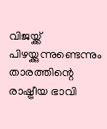വിജയ്ക്ക് പിഴയ്ക്കുന്നുണ്ടെന്നും താരത്തിന്റെ രാഷ്ട്രീയ ഭാവി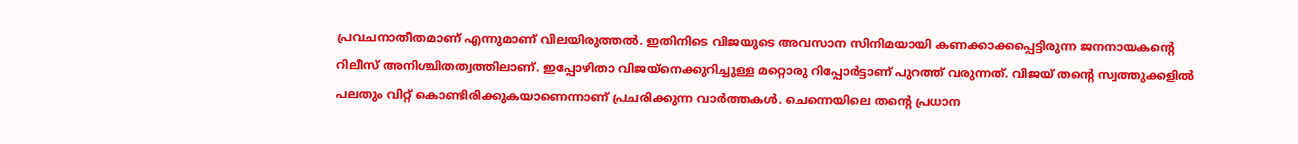പ്രവചനാതീതമാണ് എന്നുമാണ് വിലയിരുത്തൽ. ഇതിനിടെ വിജയുടെ അവസാന സിനിമയായി കണക്കാക്കപ്പെട്ടിരുന്ന ജനനായകന്റെ റിലീസ് അനിശ്ചിതത്വത്തിലാണ്. ഇപ്പോഴിതാ വിജയ്നെക്കുറിച്ചുള്ള മറ്റൊരു റിപ്പോർട്ടാണ് പുറത്ത് വരുന്നത്. വിജയ് തന്റെ സ്വത്തുക്കളിൽ പലതും വിറ്റ് കൊണ്ടിരിക്കുകയാണെന്നാണ് പ്രചരിക്കുന്ന വാർത്തകൾ. ചെന്നെയിലെ തന്റെ പ്രധാന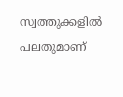സ്വത്തുക്കളിൽ പലതുമാണ്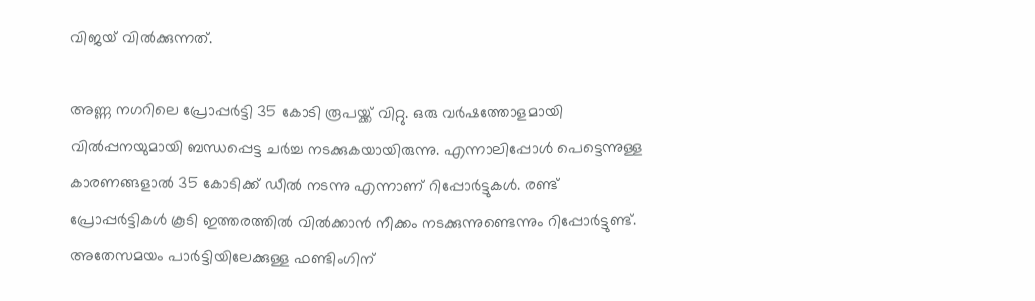വിജയ് വിൽക്കുന്നത്.

അണ്ണ നഗറിലെ പ്രോപ്പർട്ടി 35 കോടി രൂപയ്ക്ക് വിറ്റു. ഒരു വർഷത്തോളമായി വിൽപ്പനയുമായി ബന്ധപ്പെട്ട ചർച്ച നടക്കുകയായിരുന്നു. എന്നാലിപ്പോൾ പെട്ടെന്നുള്ള കാരണങ്ങളാൽ 35 കോടിക്ക് ഡീൽ നടന്നു എന്നാണ് റിപ്പോർട്ടുകൾ. രണ്ട് പ്രോപ്പർട്ടികൾ കൂടി ഇത്തരത്തിൽ വിൽക്കാൻ നീക്കം നടക്കുന്നുണ്ടെന്നും റിപ്പോർട്ടുണ്ട്. അതേസമയം പാർട്ടിയിലേക്കുള്ള ഫണ്ടിംഗിന്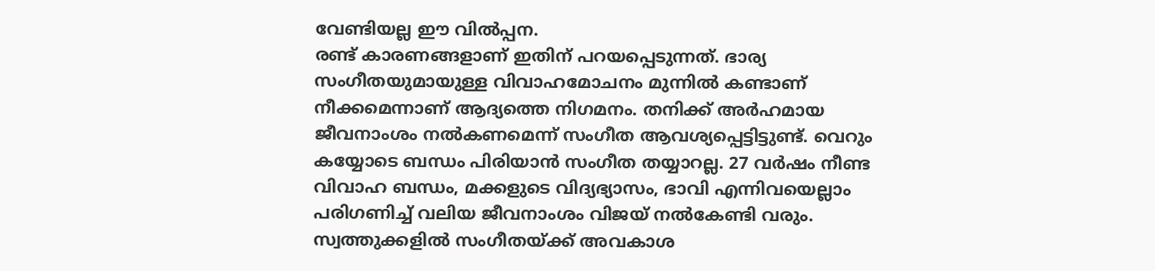വേണ്ടിയല്ല ഈ വിൽപ്പന.
രണ്ട് കാരണങ്ങളാണ് ഇതിന് പറയപ്പെടുന്നത്. ഭാര്യ സംഗീതയുമായുള്ള വിവാഹമോചനം മുന്നിൽ കണ്ടാണ് നീക്കമെന്നാണ് ആദ്യത്തെ നിഗമനം. തനിക്ക് അർഹമായ ജീവനാംശം നൽകണമെന്ന് സംഗീത ആവശ്യപ്പെട്ടിട്ടുണ്ട്. വെറും കയ്യോടെ ബന്ധം പിരിയാൻ സംഗീത തയ്യാറല്ല. 27 വർഷം നീണ്ട വിവാഹ ബന്ധം, മക്കളുടെ വിദ്യഭ്യാസം, ഭാവി എന്നിവയെല്ലാം പരിഗണിച്ച് വലിയ ജീവനാംശം വിജയ് നൽകേണ്ടി വരും. സ്വത്തുക്കളിൽ സംഗീതയ്ക്ക് അവകാശ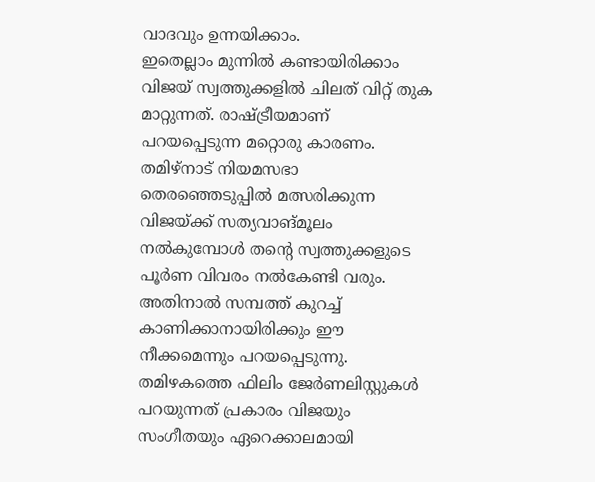വാദവും ഉന്നയിക്കാം.
ഇതെല്ലാം മുന്നിൽ കണ്ടായിരിക്കാം വിജയ് സ്വത്തുക്കളിൽ ചിലത് വിറ്റ് തുക മാറ്റുന്നത്. രാഷ്ട്രീയമാണ് പറയപ്പെടുന്ന മറ്റൊരു കാരണം. തമിഴ്നാട് നിയമസഭാ തെരഞ്ഞെടുപ്പിൽ മത്സരിക്കുന്ന വിജയ്ക്ക് സത്യവാങ്മൂലം നൽകുമ്പോൾ തന്റെ സ്വത്തുക്കളുടെ പൂർണ വിവരം നൽകേണ്ടി വരും. അതിനാൽ സമ്പത്ത് കുറച്ച് കാണിക്കാനായിരിക്കും ഈ നീക്കമെന്നും പറയപ്പെടുന്നു. തമിഴകത്തെ ഫിലിം ജേർണലിസ്റ്റുകൾ പറയുന്നത് പ്രകാരം വിജയും സംഗീതയും ഏറെക്കാലമായി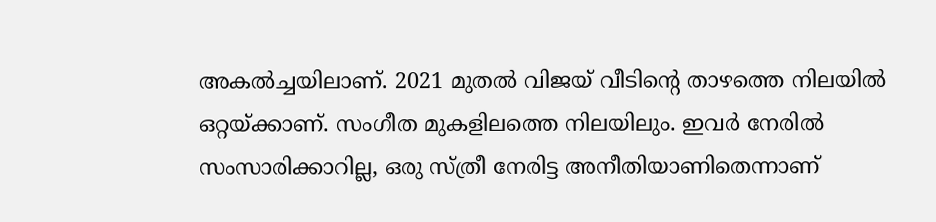അകൽച്ചയിലാണ്. 2021 മുതൽ വിജയ് വീടിന്റെ താഴത്തെ നിലയിൽ ഒറ്റയ്ക്കാണ്. സംഗീത മുകളിലത്തെ നിലയിലും. ഇവർ നേരിൽ സംസാരിക്കാറില്ല, ഒരു സ്ത്രീ നേരിട്ട അനീതിയാണിതെന്നാണ്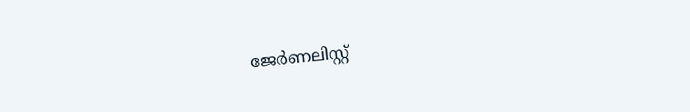ജേർണലിസ്റ്റ്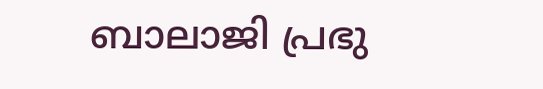ബാലാജി പ്രഭു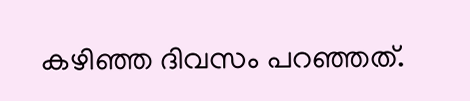കഴിഞ്ഞ ദിവസം പറഞ്ഞത്.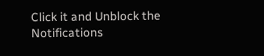Click it and Unblock the Notifications